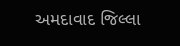અમદાવાદ જિલ્લા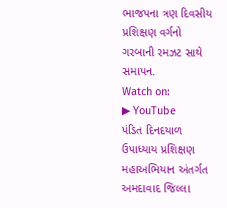ભાજપના ત્રણ દિવસીય પ્રશિક્ષણ વર્ગનો ગરબાની રમઝટ સાથે સમાપન.
Watch on:
▶ YouTube
પંડિત દિનદયાળ ઉપાધ્યાય પ્રશિક્ષણ મહાઅભિયાન અંતર્ગત અમદાવાદ જિલ્લા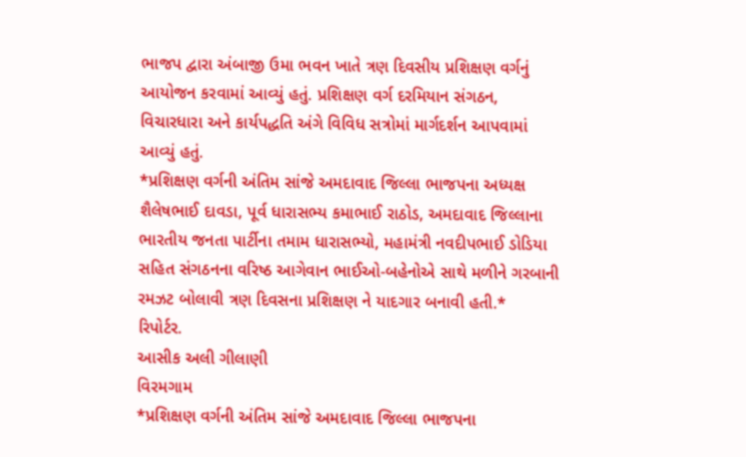ભાજપ દ્વારા અંબાજી ઉમા ભવન ખાતે ત્રણ દિવસીય પ્રશિક્ષણ વર્ગનું આયોજન કરવામાં આવ્યું હતું. પ્રશિક્ષણ વર્ગ દરમિયાન સંગઠન, વિચારધારા અને કાર્યપદ્ધતિ અંગે વિવિધ સત્રોમાં માર્ગદર્શન આપવામાં આવ્યું હતું.
*પ્રશિક્ષણ વર્ગની અંતિમ સાંજે અમદાવાદ જિલ્લા ભાજપના અધ્યક્ષ શૈલેષભાઈ દાવડા, પૂર્વ ધારાસભ્ય કમાભાઈ રાઠોડ, અમદાવાદ જિલ્લાના ભારતીય જનતા પાર્ટીના તમામ ધારાસભ્યો, મહામંત્રી નવદીપભાઈ ડોડિયા સહિત સંગઠનના વરિષ્ઠ આગેવાન ભાઈઓ-બહેનોએ સાથે મળીને ગરબાની રમઝટ બોલાવી ત્રણ દિવસના પ્રશિક્ષણ ને યાદગાર બનાવી હતી.*
રિપોર્ટર.
આસીક અલી ગીલાણી
વિરમગામ
*પ્રશિક્ષણ વર્ગની અંતિમ સાંજે અમદાવાદ જિલ્લા ભાજપના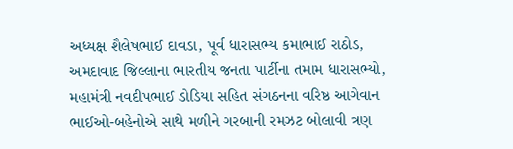અધ્યક્ષ શૈલેષભાઈ દાવડા, પૂર્વ ધારાસભ્ય કમાભાઈ રાઠોડ, અમદાવાદ જિલ્લાના ભારતીય જનતા પાર્ટીના તમામ ધારાસભ્યો, મહામંત્રી નવદીપભાઈ ડોડિયા સહિત સંગઠનના વરિષ્ઠ આગેવાન ભાઈઓ-બહેનોએ સાથે મળીને ગરબાની રમઝટ બોલાવી ત્રણ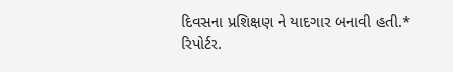દિવસના પ્રશિક્ષણ ને યાદગાર બનાવી હતી.*
રિપોર્ટર.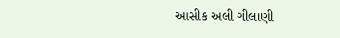આસીક અલી ગીલાણી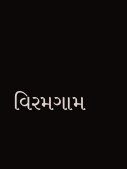વિરમગામ